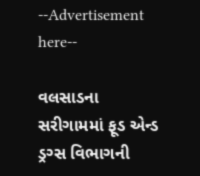--Advertisement here--

વલસાડના સરીગામમાં ફૂડ એન્ડ ડ્રગ્સ વિભાગની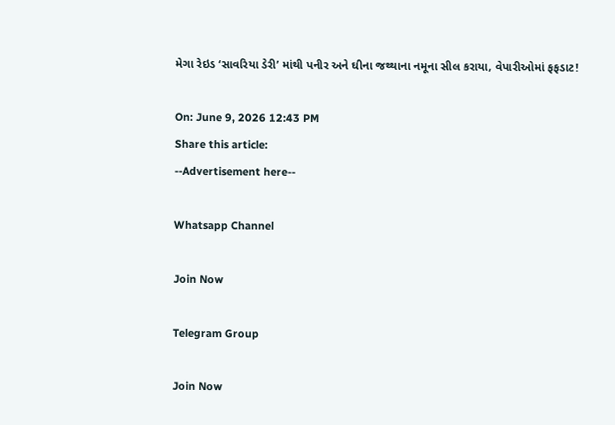મેગા રેઇડ ‘સાવરિયા ડેરી’ માંથી પનીર અને ઘીના જથ્થાના નમૂના સીલ કરાયા, વેપારીઓમાં ફફડાટ!

On: June 9, 2026 12:43 PM
Share this article:
--Advertisement here--

Whatsapp Channel

Join Now

Telegram Group

Join Now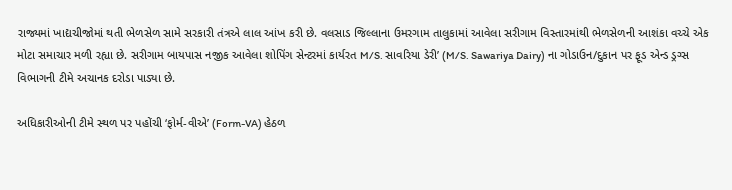રાજ્યમાં ખાદ્યચીજોમાં થતી ભેળસેળ સામે સરકારી તંત્રએ લાલ આંખ કરી છે. વલસાડ જિલ્લાના ઉમરગામ તાલુકામાં આવેલા સરીગામ વિસ્તારમાંથી ભેળસેળની આશંકા વચ્ચે એક મોટા સમાચાર મળી રહ્યા છે. સરીગામ બાયપાસ નજીક આવેલા શોપિંગ સેન્ટરમાં કાર્યરત M/S. સાવરિયા ડેરી’ (M/S. Sawariya Dairy) ના ગોડાઉન/દુકાન પર ફૂડ એન્ડ ડ્રગ્સ વિભાગની ટીમે અચાનક દરોડા પાડ્યા છે.

અધિકારીઓની ટીમે સ્થળ પર પહોંચી ‘ફોર્મ-વીએ’ (Form-VA) હેઠળ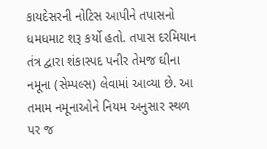કાયદેસરની નોટિસ આપીને તપાસનો ધમધમાટ શરૂ કર્યો હતો. તપાસ દરમિયાન તંત્ર દ્વારા શંકાસ્પદ પનીર તેમજ ઘીના નમૂના (સેમ્પલ્સ) લેવામાં આવ્યા છે. આ તમામ નમૂનાઓને નિયમ અનુસાર સ્થળ પર જ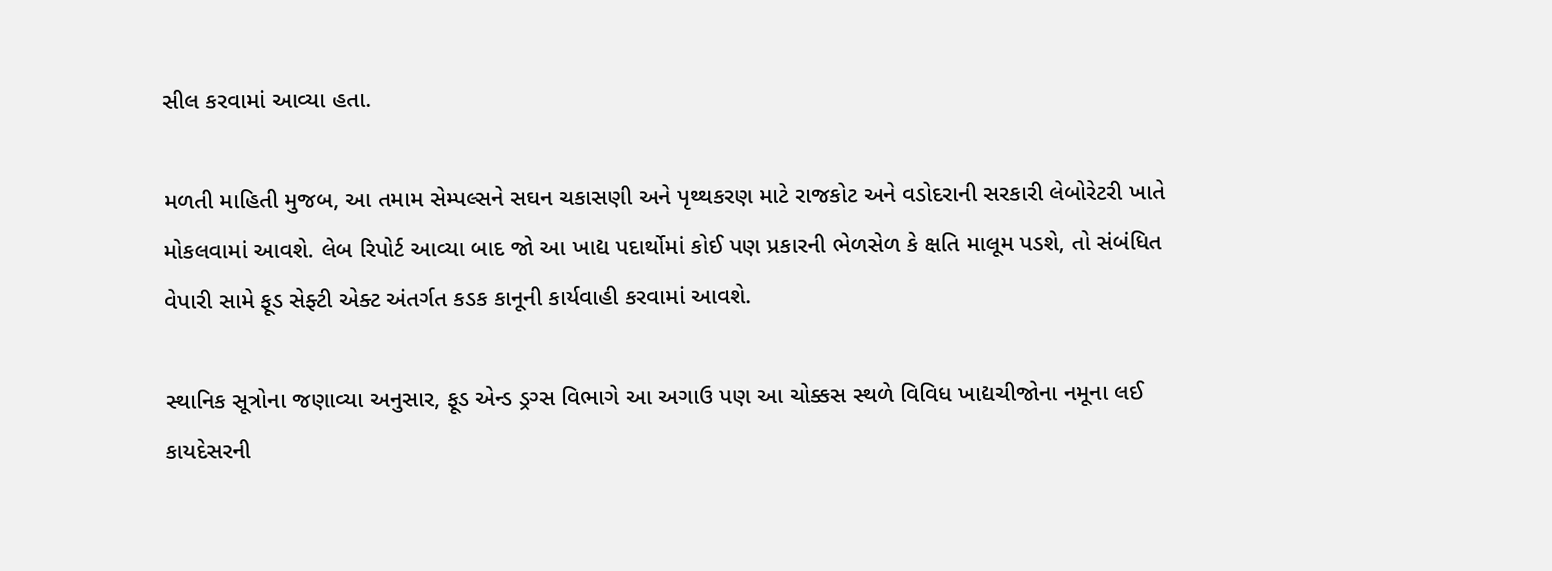સીલ કરવામાં આવ્યા હતા.

મળતી માહિતી મુજબ, આ તમામ સેમ્પલ્સને સઘન ચકાસણી અને પૃથ્થકરણ માટે રાજકોટ અને વડોદરાની સરકારી લેબોરેટરી ખાતે મોકલવામાં આવશે. લેબ રિપોર્ટ આવ્યા બાદ જો આ ખાદ્ય પદાર્થોમાં કોઈ પણ પ્રકારની ભેળસેળ કે ક્ષતિ માલૂમ પડશે, તો સંબંધિત વેપારી સામે ફૂડ સેફ્ટી એક્ટ અંતર્ગત કડક કાનૂની કાર્યવાહી કરવામાં આવશે.

સ્થાનિક સૂત્રોના જણાવ્યા અનુસાર, ફૂડ એન્ડ ડ્રગ્સ વિભાગે આ અગાઉ પણ આ ચોક્કસ સ્થળે વિવિધ ખાદ્યચીજોના નમૂના લઈ કાયદેસરની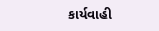કાર્યવાહી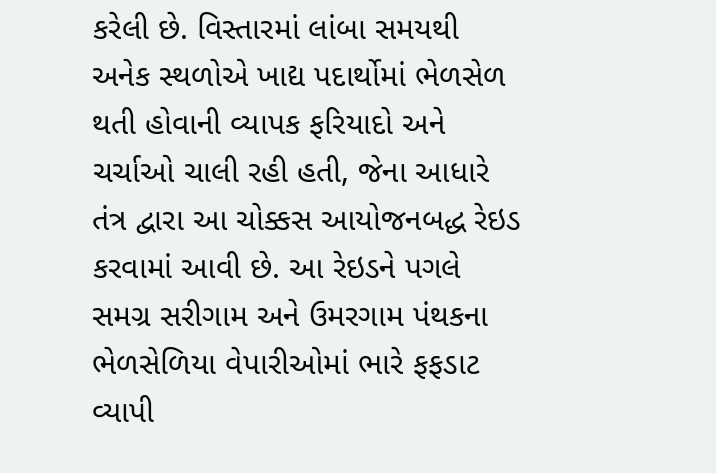કરેલી છે. વિસ્તારમાં લાંબા સમયથી અનેક સ્થળોએ ખાદ્ય પદાર્થોમાં ભેળસેળ થતી હોવાની વ્યાપક ફરિયાદો અને ચર્ચાઓ ચાલી રહી હતી, જેના આધારે તંત્ર દ્વારા આ ચોક્કસ આયોજનબદ્ધ રેઇડ કરવામાં આવી છે. આ રેઇડને પગલે સમગ્ર સરીગામ અને ઉમરગામ પંથકના ભેળસેળિયા વેપારીઓમાં ભારે ફફડાટ વ્યાપી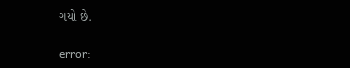ગયો છે.

error: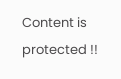Content is protected !!